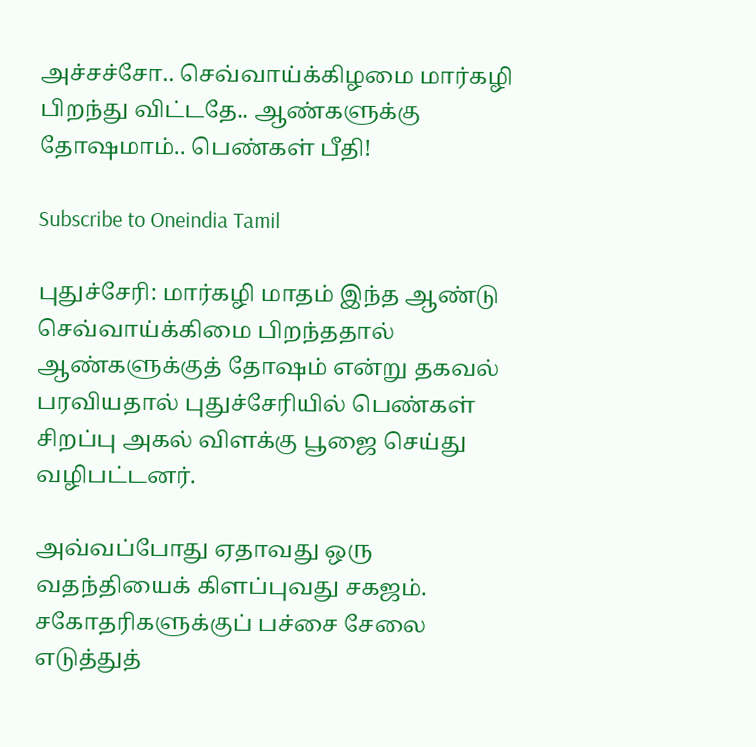அச்சச்சோ.. செவ்வாய்க்கிழமை மார்கழி பிறந்து விட்டதே.. ஆண்களுக்கு தோஷமாம்.. பெண்கள் பீதி!

Subscribe to Oneindia Tamil

புதுச்சேரி: மார்கழி மாதம் இந்த ஆண்டு செவ்வாய்க்கிமை பிறந்ததால் ஆண்களுக்குத் தோஷம் என்று தகவல் பரவியதால் புதுச்சேரியில் பெண்கள் சிறப்பு அகல் விளக்கு பூஜை செய்து வழிபட்டனர்.

அவ்வப்போது ஏதாவது ஒரு வதந்தியைக் கிளப்புவது சகஜம். சகோதரிகளுக்குப் பச்சை சேலை எடுத்துத்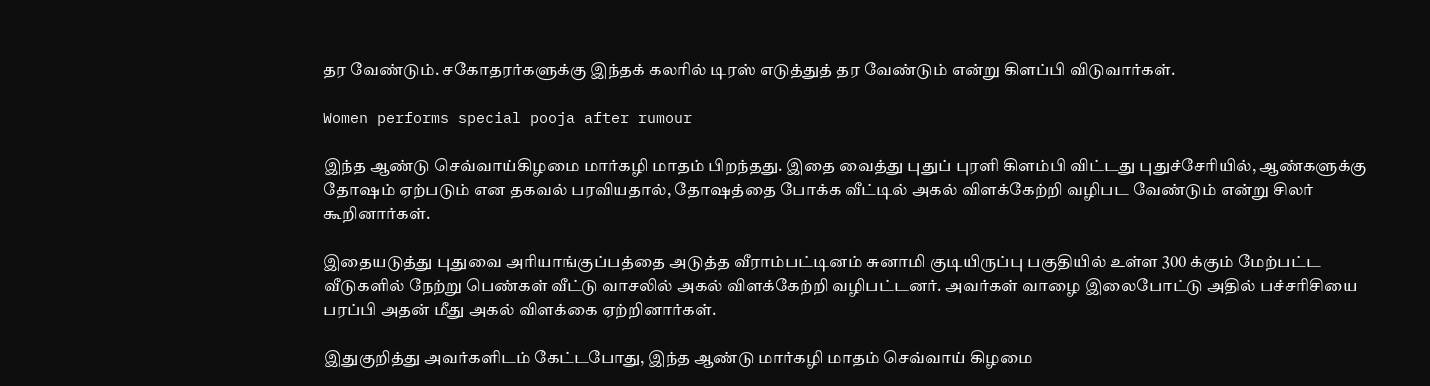தர வேண்டும். சகோதரர்களுக்கு இந்தக் கலரில் டிரஸ் எடுத்துத் தர வேண்டும் என்று கிளப்பி விடுவார்கள்.

Women performs special pooja after rumour

இந்த ஆண்டு செவ்வாய்கிழமை மார்கழி மாதம் பிறந்தது. இதை வைத்து புதுப் புரளி கிளம்பி விட்டது புதுச்சேரியில், ஆண்களுக்கு தோஷம் ஏற்படும் என தகவல் பரவியதால், தோஷத்தை போக்க வீட்டில் அகல் விளக்கேற்றி வழிபட வேண்டும் என்று சிலர் கூறினார்கள்.

இதையடுத்து புதுவை அரியாங்குப்பத்தை அடுத்த வீராம்பட்டினம் சுனாமி குடியிருப்பு பகுதியில் உள்ள 300 க்கும் மேற்பட்ட வீடுகளில் நேற்று பெண்கள் வீட்டு வாசலில் அகல் விளக்கேற்றி வழிபட்டனர். அவர்கள் வாழை இலைபோட்டு அதில் பச்சரிசியை பரப்பி அதன் மீது அகல் விளக்கை ஏற்றினார்கள்.

இதுகுறித்து அவர்களிடம் கேட்டபோது, இந்த ஆண்டு மார்கழி மாதம் செவ்வாய் கிழமை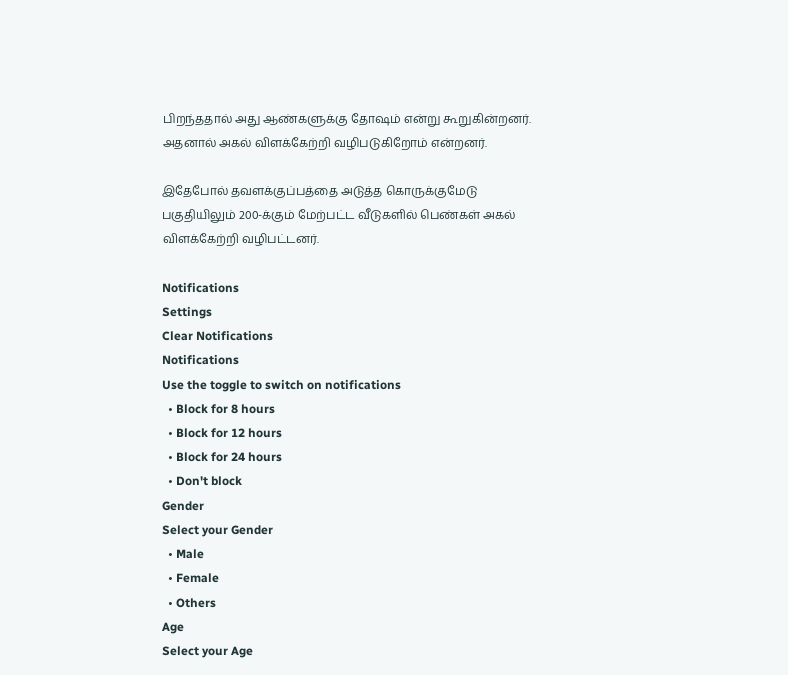பிறந்ததால் அது ஆண்களுக்கு தோஷம் என்று கூறுகின்றனர். அதனால் அகல் விளக்கேற்றி வழிபடுகிறோம் என்றனர்.

இதேபோல் தவளக்குப்பத்தை அடுத்த கொருக்குமேடு பகுதியிலும் 200-க்கும் மேற்பட்ட வீடுகளில் பெண்கள் அகல் விளக்கேற்றி வழிபட்டனர்.

Notifications
Settings
Clear Notifications
Notifications
Use the toggle to switch on notifications
  • Block for 8 hours
  • Block for 12 hours
  • Block for 24 hours
  • Don't block
Gender
Select your Gender
  • Male
  • Female
  • Others
Age
Select your Age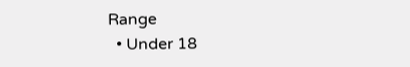Range
  • Under 18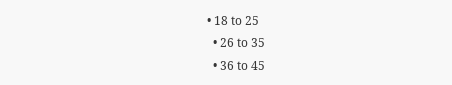• 18 to 25
  • 26 to 35
  • 36 to 45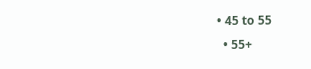• 45 to 55
  • 55+